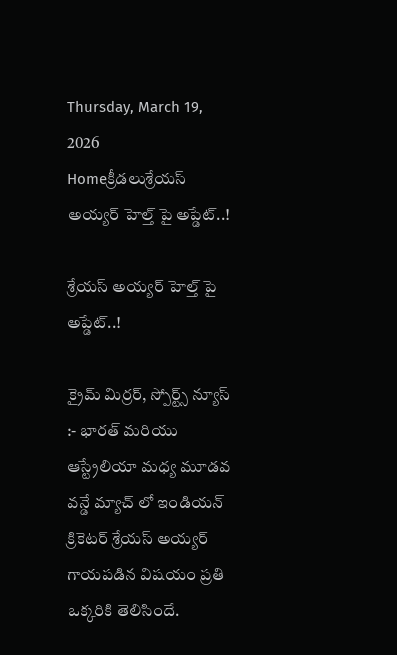Thursday, March 19, 2026
Homeక్రీడలుశ్రేయస్ అయ్యర్ హెల్త్ పై అప్డేట్..!

శ్రేయస్ అయ్యర్ హెల్త్ పై అప్డేట్..!

క్రైమ్ మిర్రర్, స్పోర్ట్స్ న్యూస్ :- భారత్ మరియు ఆస్ట్రేలియా మధ్య మూడవ వన్డే మ్యాచ్ లో ఇండియన్ క్రికెటర్ శ్రేయస్ అయ్యర్ గాయపడిన విషయం ప్రతి ఒక్కరికి తెలిసిందే.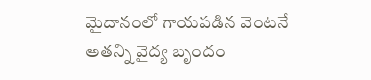మైదానంలో గాయపడిన వెంటనే అతన్ని వైద్య బృందం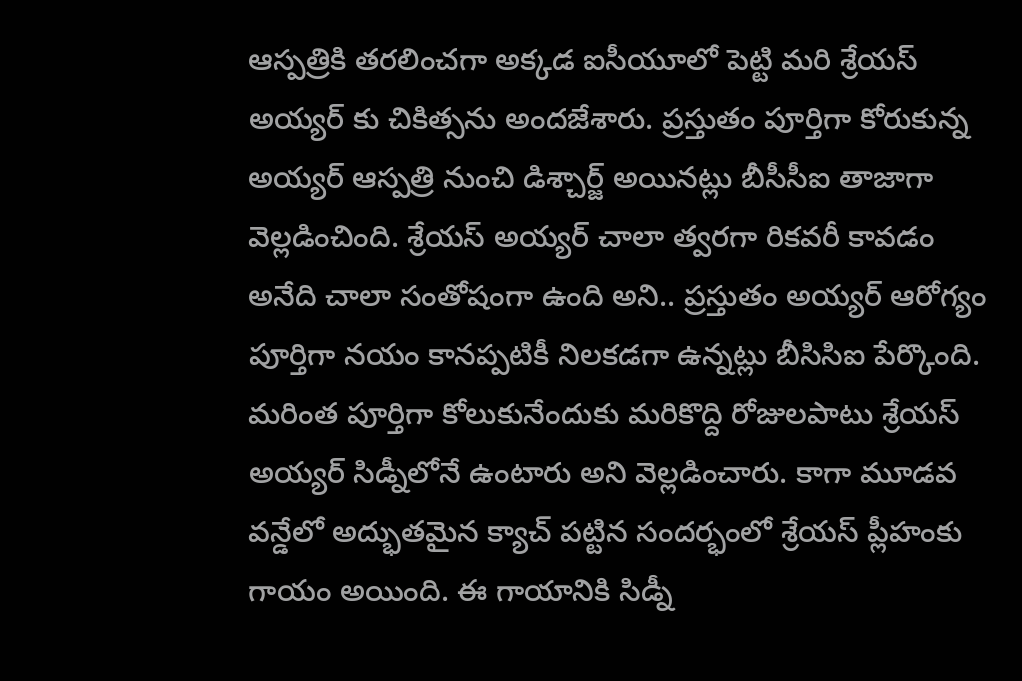ఆస్పత్రికి తరలించగా అక్కడ ఐసీయూలో పెట్టి మరి శ్రేయస్ అయ్యర్ కు చికిత్సను అందజేశారు. ప్రస్తుతం పూర్తిగా కోరుకున్న అయ్యర్ ఆస్పత్రి నుంచి డిశ్చార్జ్ అయినట్లు బీసీసీఐ తాజాగా వెల్లడించింది. శ్రేయస్ అయ్యర్ చాలా త్వరగా రికవరీ కావడం అనేది చాలా సంతోషంగా ఉంది అని.. ప్రస్తుతం అయ్యర్ ఆరోగ్యం పూర్తిగా నయం కానప్పటికీ నిలకడగా ఉన్నట్లు బీసిసిఐ పేర్కొంది. మరింత పూర్తిగా కోలుకునేందుకు మరికొద్ది రోజులపాటు శ్రేయస్ అయ్యర్ సిడ్నీలోనే ఉంటారు అని వెల్లడించారు. కాగా మూడవ వన్డేలో అద్భుతమైన క్యాచ్ పట్టిన సందర్భంలో శ్రేయస్ ప్లీహంకు గాయం అయింది. ఈ గాయానికి సిడ్నీ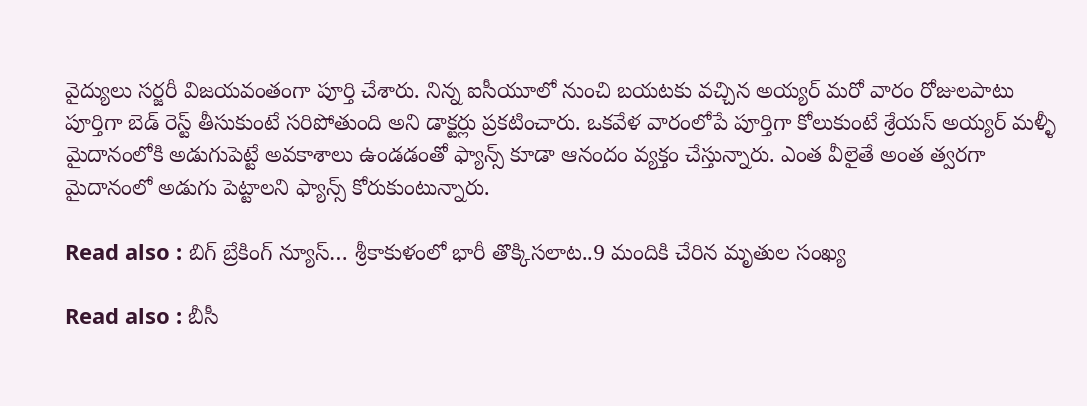వైద్యులు సర్జరీ విజయవంతంగా పూర్తి చేశారు. నిన్న ఐసీయూలో నుంచి బయటకు వచ్చిన అయ్యర్ మరో వారం రోజులపాటు పూర్తిగా బెడ్ రెస్ట్ తీసుకుంటే సరిపోతుంది అని డాక్టర్లు ప్రకటించారు. ఒకవేళ వారంలోపే పూర్తిగా కోలుకుంటే శ్రేయస్ అయ్యర్ మళ్ళీ మైదానంలోకి అడుగుపెట్టే అవకాశాలు ఉండడంతో ఫ్యాన్స్ కూడా ఆనందం వ్యక్తం చేస్తున్నారు. ఎంత వీలైతే అంత త్వరగా మైదానంలో అడుగు పెట్టాలని ఫ్యాన్స్ కోరుకుంటున్నారు.

Read also : బిగ్ బ్రేకింగ్ న్యూస్… శ్రీకాకుళంలో భారీ తొక్కిసలాట..9 మందికి చేరిన మృతుల సంఖ్య

Read also : బీసీ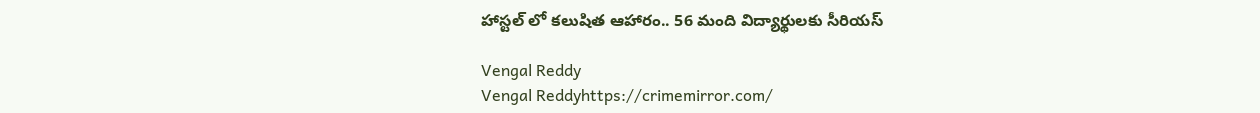హాస్టల్ లో కలుషిత ఆహారం.. 56 మంది విద్యార్థులకు సీరియస్

Vengal Reddy
Vengal Reddyhttps://crimemirror.com/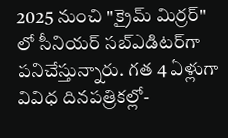2025 నుంచి "క్రైమ్ మిర్రర్" లో సీనియర్ సబ్‌ఎడిటర్‌గా పనిచేస్తున్నారు. గత 4 ఏళ్లుగా వివిధ దినపత్రికల్లో-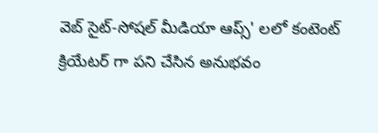వెబ్ సైట్-సోషల్ మీడియా ఆప్స్' లలో కంటెంట్ క్రియేటర్ గా పని చేసిన అనుభవం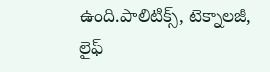ఉంది.పాలిటిక్స్‌, టెక్నాలజీ, లైఫ్‌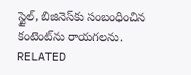స్టైల్‌, బిజినెస్‌కు సంబంధించిన కంటెంట్‌ను రాయగలను.
RELATED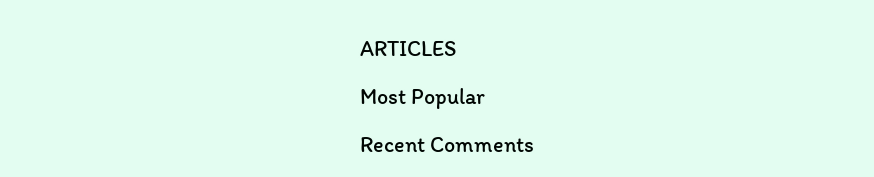ARTICLES

Most Popular

Recent Comments